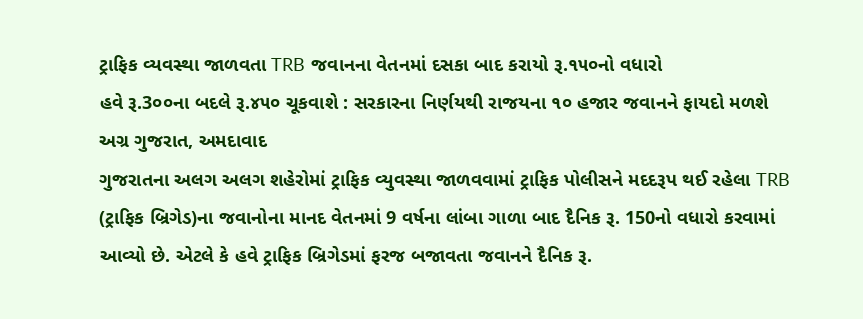ટ્રાફિક વ્યવસ્થા જાળવતા TRB જવાનના વેતનમાં દસકા બાદ કરાયો રૂ.૧૫૦નો વધારો
હવે રૂ.3૦૦ના બદલે રૂ.૪૫૦ ચૂકવાશે : સરકારના નિર્ણયથી રાજયના ૧૦ હજાર જવાનને ફાયદો મળશે
અગ્ર ગુજરાત, અમદાવાદ
ગુજરાતના અલગ અલગ શહેરોમાં ટ્રાફિક વ્યુવસ્થા જાળવવામાં ટ્રાફિક પોલીસને મદદરૂપ થઈ રહેલા TRB (ટ્રાફિક બ્રિગેડ)ના જવાનોના માનદ વેતનમાં 9 વર્ષના લાંબા ગાળા બાદ દૈનિક રૂ. 150નો વધારો કરવામાં આવ્યો છે. એટલે કે હવે ટ્રાફિક બ્રિગેડમાં ફરજ બજાવતા જવાનને દૈનિક રૂ.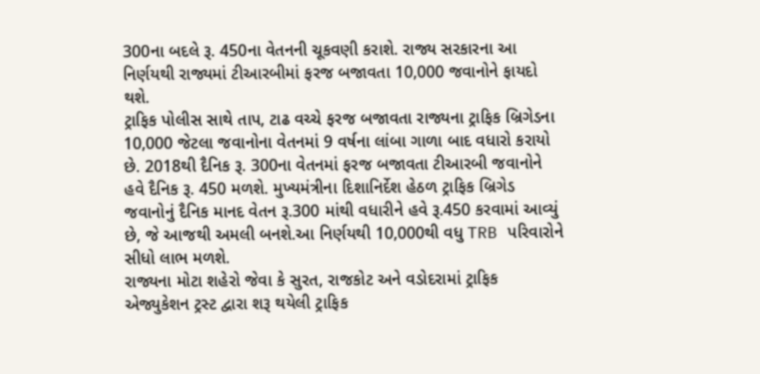300ના બદલે રૂ. 450ના વેતનની ચૂકવણી કરાશે. રાજ્ય સરકારના આ નિર્ણયથી રાજ્યમાં ટીઆરબીમાં ફરજ બજાવતા 10,000 જવાનોને ફાયદો થશે.
ટ્રાફિક પોલીસ સાથે તાપ, ટાઢ વચ્ચે ફરજ બજાવતા રાજ્યના ટ્રાફિક બ્રિગેડના 10,000 જેટલા જવાનોના વેતનમાં 9 વર્ષના લાંબા ગાળા બાદ વધારો કરાયો છે. 2018થી દૈનિક રૂ. 300ના વેતનમાં ફરજ બજાવતા ટીઆરબી જવાનોને હવે દૈનિક રૂ. 450 મળશે. મુખ્યમંત્રીના દિશાનિર્દેશ હેઠળ ટ્રાફિક બ્રિગેડ જવાનોનું દૈનિક માનદ વેતન રૂ.300 માંથી વધારીને હવે રૂ.450 કરવામાં આવ્યું છે, જે આજથી અમલી બનશે.આ નિર્ણયથી 10,000થી વધુ TRB પરિવારોને સીધો લાભ મળશે.
રાજ્યના મોટા શહેરો જેવા કે સુરત, રાજકોટ અને વડોદરામાં ટ્રાફિક એજ્યુકેશન ટ્રસ્ટ દ્વારા શરૂ થયેલી ટ્રાફિક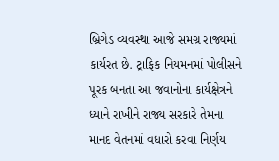બ્રિગેડ વ્યવસ્થા આજે સમગ્ર રાજ્યમાં કાર્યરત છે. ટ્રાફિક નિયમનમાં પોલીસને પૂરક બનતા આ જવાનોના કાર્યક્ષેત્રને ધ્યાને રાખીને રાજ્ય સરકારે તેમના માનદ વેતનમાં વધારો કરવા નિર્ણય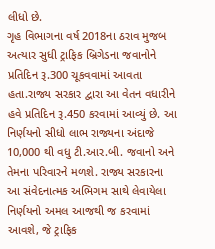લીધો છે.
ગૃહ વિભાગના વર્ષ 2018ના ઠરાવ મુજબ અત્યાર સુધી ટ્રાફિક બ્રિગેડના જવાનોને પ્રતિદિન રૂ.300 ચૂકવવામાં આવતા હતા.રાજ્ય સરકાર દ્વારા આ વેતન વધારીને હવે પ્રતિદિન રૂ.450 કરવામાં આવ્યું છે. આ નિર્ણયનો સીધો લાભ રાજ્યના અંદાજે 10,000 થી વધુ ટી.આર.બી. જવાનો અને તેમના પરિવારને મળશે. રાજ્ય સરકારના આ સંવેદનાત્મક અભિગમ સાથે લેવાયેલા નિર્ણયનો અમલ આજથી જ કરવામાં આવશે, જે ટ્રાફિક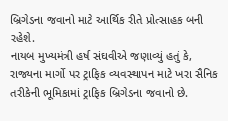બ્રિગેડના જવાનો માટે આર્થિક રીતે પ્રોત્સાહક બની રહેશે.
નાયબ મુખ્યમંત્રી હર્ષ સંઘવીએ જણાવ્યું હતું કે, રાજ્યના માર્ગો પર ટ્રાફિક વ્યવસ્થાપન માટે ખરા સૈનિક તરીકેની ભૂમિકામાં ટ્રાફિક બ્રિગેડના જવાનો છે.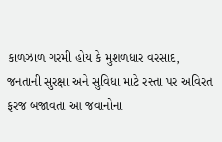કાળઝાળ ગરમી હોય કે મુશળધાર વરસાદ, જનતાની સુરક્ષા અને સુવિધા માટે રસ્તા પર અવિરત ફરજ બજાવતા આ જવાનોના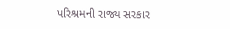પરિશ્રમની રાજ્ય સરકાર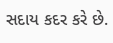સદાય કદર કરે છે.